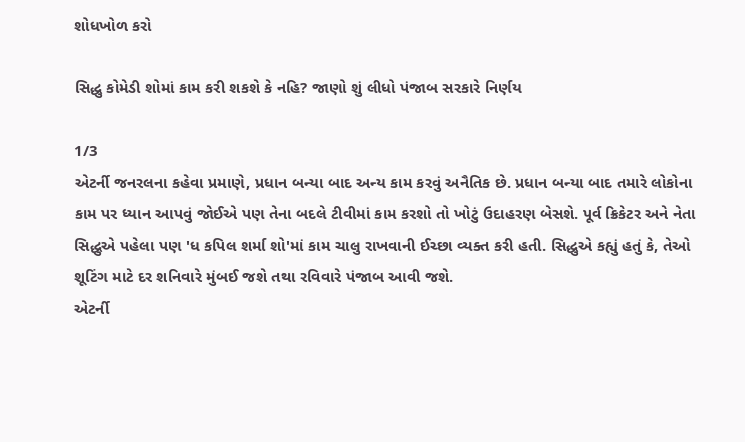શોધખોળ કરો

સિદ્ધુ કોમેડી શોમાં કામ કરી શકશે કે નહિ? જાણો શું લીધો પંજાબ સરકારે નિર્ણય

1/3
એટર્ની જનરલના કહેવા પ્રમાણે, પ્રધાન બન્યા બાદ અન્ય કામ કરવું અનૈતિક છે. પ્રધાન બન્યા બાદ તમારે લોકોના કામ પર ધ્યાન આપવું જોઈએ પણ તેના બદલે ટીવીમાં કામ કરશો તો ખોટું ઉદાહરણ બેસશે. પૂર્વ ક્રિકેટર અને નેતા સિદ્ધુએ પહેલા પણ 'ધ કપિલ શર્મા શો'માં કામ ચાલુ રાખવાની ઈચ્છા વ્યક્ત કરી હતી. સિદ્ધુએ કહ્યું હતું કે, તેઓ શૂટિંગ માટે દર શનિવારે મુંબઈ જશે તથા રવિવારે પંજાબ આવી જશે.
એટર્ની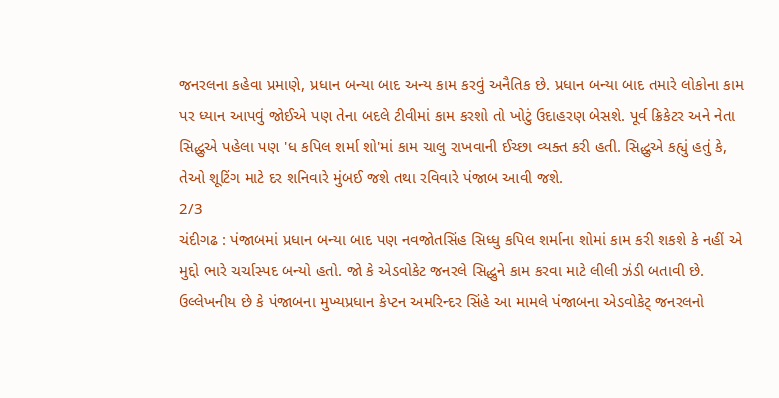જનરલના કહેવા પ્રમાણે, પ્રધાન બન્યા બાદ અન્ય કામ કરવું અનૈતિક છે. પ્રધાન બન્યા બાદ તમારે લોકોના કામ પર ધ્યાન આપવું જોઈએ પણ તેના બદલે ટીવીમાં કામ કરશો તો ખોટું ઉદાહરણ બેસશે. પૂર્વ ક્રિકેટર અને નેતા સિદ્ધુએ પહેલા પણ 'ધ કપિલ શર્મા શો'માં કામ ચાલુ રાખવાની ઈચ્છા વ્યક્ત કરી હતી. સિદ્ધુએ કહ્યું હતું કે, તેઓ શૂટિંગ માટે દર શનિવારે મુંબઈ જશે તથા રવિવારે પંજાબ આવી જશે.
2/3
ચંદીગઢ : પંજાબમાં પ્રધાન બન્યા બાદ પણ નવજોતસિંહ સિધ્ધુ કપિલ શર્માના શોમાં કામ કરી શકશે કે નહીં એ મુદ્દો ભારે ચર્ચાસ્પદ બન્યો હતો. જો કે એડવોકેટ જનરલે સિદ્ધુને કામ કરવા માટે લીલી ઝંડી બતાવી છે. ઉલ્લેખનીય છે કે પંજાબના મુખ્યપ્રધાન કેપ્ટન અમરિન્દર સિંહે આ મામલે પંજાબના એડવોકેટ્ જનરલનો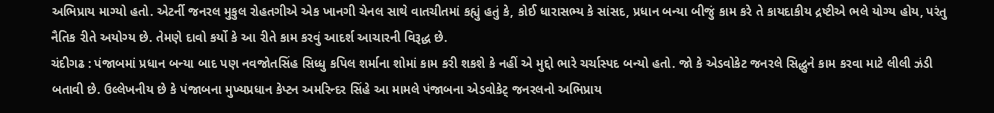અભિપ્રાય માગ્યો હતો. એટર્ની જનરલ મુકુલ રોહતગીએ એક ખાનગી ચેનલ સાથે વાતચીતમાં કહ્યું હતું કે, કોઈ ધારાસભ્ય કે સાંસદ, પ્રધાન બન્યા બીજું કામ કરે તે કાયદાકીય દ્રષ્ટીએ ભલે યોગ્ય હોય, પરંતુ નૈતિક રીતે અયોગ્ય છે. તેમણે દાવો કર્યો કે આ રીતે કામ કરવું આદર્શ આચારની વિરૂદ્ધ છે.
ચંદીગઢ : પંજાબમાં પ્રધાન બન્યા બાદ પણ નવજોતસિંહ સિધ્ધુ કપિલ શર્માના શોમાં કામ કરી શકશે કે નહીં એ મુદ્દો ભારે ચર્ચાસ્પદ બન્યો હતો. જો કે એડવોકેટ જનરલે સિદ્ધુને કામ કરવા માટે લીલી ઝંડી બતાવી છે. ઉલ્લેખનીય છે કે પંજાબના મુખ્યપ્રધાન કેપ્ટન અમરિન્દર સિંહે આ મામલે પંજાબના એડવોકેટ્ જનરલનો અભિપ્રાય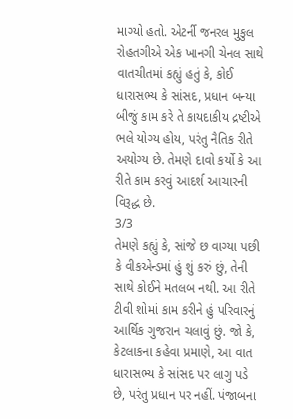માગ્યો હતો. એટર્ની જનરલ મુકુલ રોહતગીએ એક ખાનગી ચેનલ સાથે વાતચીતમાં કહ્યું હતું કે, કોઈ ધારાસભ્ય કે સાંસદ, પ્રધાન બન્યા બીજું કામ કરે તે કાયદાકીય દ્રષ્ટીએ ભલે યોગ્ય હોય, પરંતુ નૈતિક રીતે અયોગ્ય છે. તેમણે દાવો કર્યો કે આ રીતે કામ કરવું આદર્શ આચારની વિરૂદ્ધ છે.
3/3
તેમણે કહ્યું કે, સાંજે છ વાગ્યા પછી કે વીકએન્ડમાં હું શું કરું છું, તેની સાથે કોઈને મતલબ નથી. આ રીતે ટીવી શોમાં કામ કરીને હું પરિવારનું આર્થિક ગુજરાન ચલાવું છું. જો કે, કેટલાકના કહેવા પ્રમાણે, આ વાત ધારાસભ્ય કે સાંસદ પર લાગુ પડે છે, પરંતુ પ્રધાન પર નહીં. પંજાબના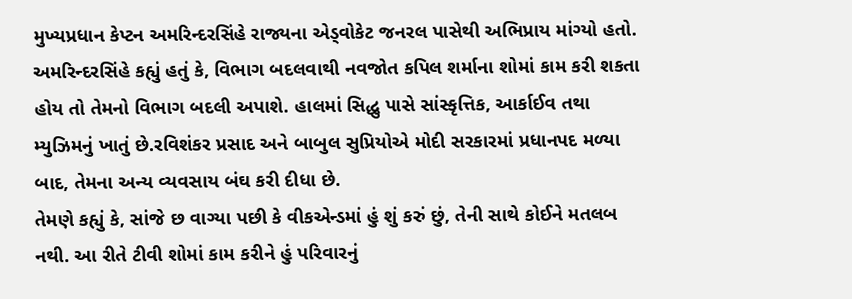મુખ્યપ્રધાન કેપ્ટન અમરિન્દરસિંહે રાજ્યના એડ્વોકેટ જનરલ પાસેથી અભિપ્રાય માંગ્યો હતો. અમરિન્દરસિંહે કહ્યું હતું કે, વિભાગ બદલવાથી નવજોત કપિલ શર્માના શોમાં કામ કરી શકતા હોય તો તેમનો વિભાગ બદલી અપાશે. હાલમાં સિદ્ધુ પાસે સાંસ્કૃત્તિક, આર્કાઈવ તથા મ્યુઝિમનું ખાતું છે.રવિશંકર પ્રસાદ અને બાબુલ સુપ્રિયોએ મોદી સરકારમાં પ્રધાનપદ મળ્યા બાદ, તેમના અન્ય વ્યવસાય બંઘ કરી દીધા છે.
તેમણે કહ્યું કે, સાંજે છ વાગ્યા પછી કે વીકએન્ડમાં હું શું કરું છું, તેની સાથે કોઈને મતલબ નથી. આ રીતે ટીવી શોમાં કામ કરીને હું પરિવારનું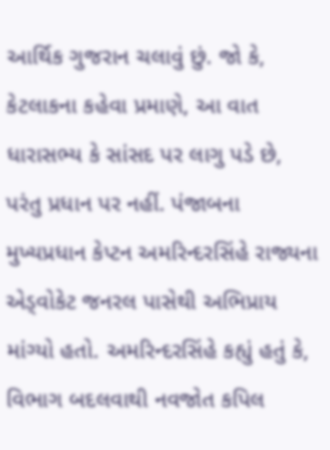આર્થિક ગુજરાન ચલાવું છું. જો કે, કેટલાકના કહેવા પ્રમાણે, આ વાત ધારાસભ્ય કે સાંસદ પર લાગુ પડે છે, પરંતુ પ્રધાન પર નહીં. પંજાબના મુખ્યપ્રધાન કેપ્ટન અમરિન્દરસિંહે રાજ્યના એડ્વોકેટ જનરલ પાસેથી અભિપ્રાય માંગ્યો હતો. અમરિન્દરસિંહે કહ્યું હતું કે, વિભાગ બદલવાથી નવજોત કપિલ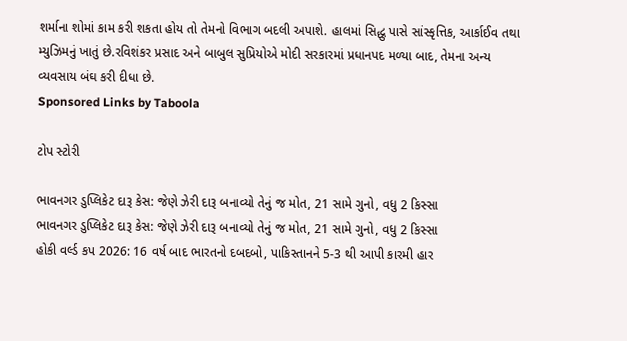શર્માના શોમાં કામ કરી શકતા હોય તો તેમનો વિભાગ બદલી અપાશે. હાલમાં સિદ્ધુ પાસે સાંસ્કૃત્તિક, આર્કાઈવ તથા મ્યુઝિમનું ખાતું છે.રવિશંકર પ્રસાદ અને બાબુલ સુપ્રિયોએ મોદી સરકારમાં પ્રધાનપદ મળ્યા બાદ, તેમના અન્ય વ્યવસાય બંઘ કરી દીધા છે.
Sponsored Links by Taboola

ટોપ સ્ટોરી

ભાવનગર ડુપ્લિકેટ દારૂ કેસ: જેણે ઝેરી દારૂ બનાવ્યો તેનું જ મોત, 21 સામે ગુનો, વધુ 2 કિસ્સા
ભાવનગર ડુપ્લિકેટ દારૂ કેસ: જેણે ઝેરી દારૂ બનાવ્યો તેનું જ મોત, 21 સામે ગુનો, વધુ 2 કિસ્સા
હોકી વર્લ્ડ કપ 2026: 16 વર્ષ બાદ ભારતનો દબદબો, પાકિસ્તાનને 5-3 થી આપી કારમી હાર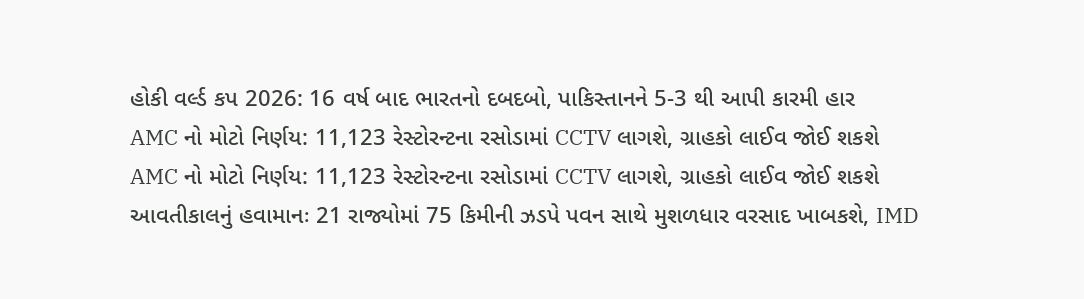હોકી વર્લ્ડ કપ 2026: 16 વર્ષ બાદ ભારતનો દબદબો, પાકિસ્તાનને 5-3 થી આપી કારમી હાર
AMC નો મોટો નિર્ણય: 11,123 રેસ્ટોરન્ટના રસોડામાં CCTV લાગશે, ગ્રાહકો લાઈવ જોઈ શકશે
AMC નો મોટો નિર્ણય: 11,123 રેસ્ટોરન્ટના રસોડામાં CCTV લાગશે, ગ્રાહકો લાઈવ જોઈ શકશે
આવતીકાલનું હવામાનઃ 21 રાજ્યોમાં 75 કિમીની ઝડપે પવન સાથે મુશળધાર વરસાદ ખાબકશે, IMD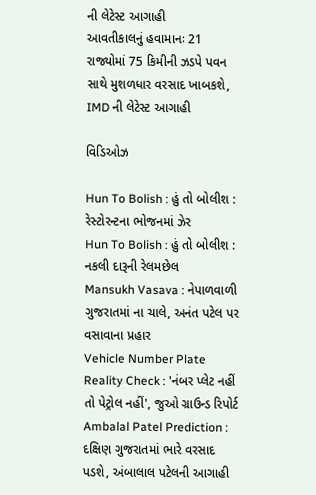ની લેટેસ્ટ આગાહી
આવતીકાલનું હવામાનઃ 21 રાજ્યોમાં 75 કિમીની ઝડપે પવન સાથે મુશળધાર વરસાદ ખાબકશે, IMD ની લેટેસ્ટ આગાહી

વિડિઓઝ

Hun To Bolish : હું તો બોલીશ : રેસ્ટોરન્ટના ભોજનમાં ઝેર
Hun To Bolish : હું તો બોલીશ : નકલી દારૂની રેલમછેલ
Mansukh Vasava : નેપાળવાળી ગુજરાતમાં ના ચાલે, અનંત પટેલ પર વસાવાના પ્રહાર
Vehicle Number Plate Reality Check : 'નંબર પ્લેટ નહીં તો પેટ્રોલ નહીં', જુઓ ગ્રાઉન્ડ રિપોર્ટ
Ambalal Patel Prediction : દક્ષિણ ગુજરાતમાં ભારે વરસાદ પડશે, અંબાલાલ પટેલની આગાહી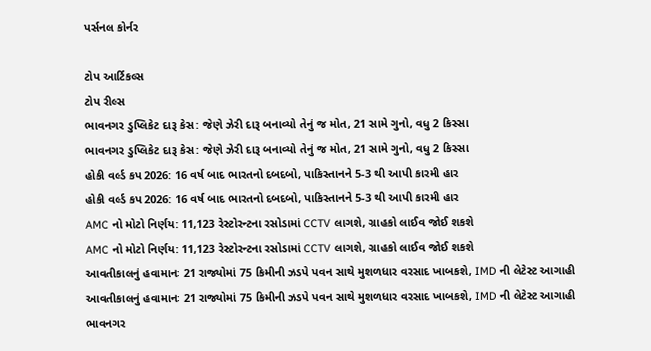પર્સનલ કોર્નર

ટોપ આર્ટિકલ્સ
ટોપ રીલ્સ
ભાવનગર ડુપ્લિકેટ દારૂ કેસ: જેણે ઝેરી દારૂ બનાવ્યો તેનું જ મોત, 21 સામે ગુનો, વધુ 2 કિસ્સા
ભાવનગર ડુપ્લિકેટ દારૂ કેસ: જેણે ઝેરી દારૂ બનાવ્યો તેનું જ મોત, 21 સામે ગુનો, વધુ 2 કિસ્સા
હોકી વર્લ્ડ કપ 2026: 16 વર્ષ બાદ ભારતનો દબદબો, પાકિસ્તાનને 5-3 થી આપી કારમી હાર
હોકી વર્લ્ડ કપ 2026: 16 વર્ષ બાદ ભારતનો દબદબો, પાકિસ્તાનને 5-3 થી આપી કારમી હાર
AMC નો મોટો નિર્ણય: 11,123 રેસ્ટોરન્ટના રસોડામાં CCTV લાગશે, ગ્રાહકો લાઈવ જોઈ શકશે
AMC નો મોટો નિર્ણય: 11,123 રેસ્ટોરન્ટના રસોડામાં CCTV લાગશે, ગ્રાહકો લાઈવ જોઈ શકશે
આવતીકાલનું હવામાનઃ 21 રાજ્યોમાં 75 કિમીની ઝડપે પવન સાથે મુશળધાર વરસાદ ખાબકશે, IMD ની લેટેસ્ટ આગાહી
આવતીકાલનું હવામાનઃ 21 રાજ્યોમાં 75 કિમીની ઝડપે પવન સાથે મુશળધાર વરસાદ ખાબકશે, IMD ની લેટેસ્ટ આગાહી
ભાવનગર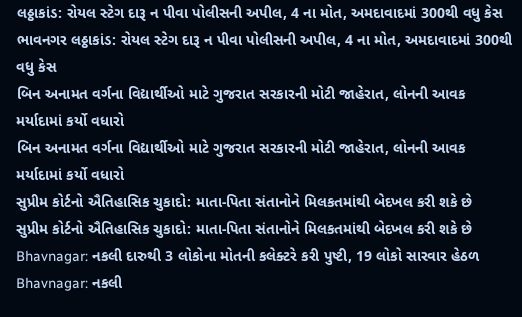લઠ્ઠાકાંડ: રોયલ સ્ટેગ દારૂ ન પીવા પોલીસની અપીલ, 4 ના મોત, અમદાવાદમાં 300થી વધુ કેસ
ભાવનગર લઠ્ઠાકાંડ: રોયલ સ્ટેગ દારૂ ન પીવા પોલીસની અપીલ, 4 ના મોત, અમદાવાદમાં 300થી વધુ કેસ
બિન અનામત વર્ગના વિદ્યાર્થીઓ માટે ગુજરાત સરકારની મોટી જાહેરાત, લોનની આવક મર્યાદામાં કર્યો વધારો
બિન અનામત વર્ગના વિદ્યાર્થીઓ માટે ગુજરાત સરકારની મોટી જાહેરાત, લોનની આવક મર્યાદામાં કર્યો વધારો
સુપ્રીમ કોર્ટનો ઐતિહાસિક ચુકાદો: માતા-પિતા સંતાનોને મિલકતમાંથી બેદખલ કરી શકે છે
સુપ્રીમ કોર્ટનો ઐતિહાસિક ચુકાદો: માતા-પિતા સંતાનોને મિલકતમાંથી બેદખલ કરી શકે છે
Bhavnagar: નકલી દારુથી 3 લોકોના મોતની કલેક્ટરે કરી પુષ્ટી, 19 લોકો સારવાર હેઠળ
Bhavnagar: નકલી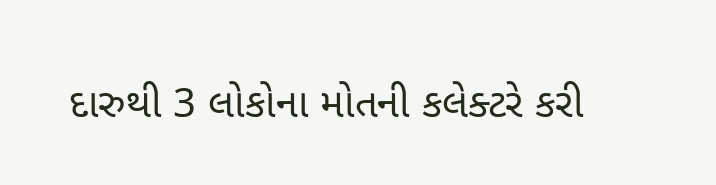દારુથી 3 લોકોના મોતની કલેક્ટરે કરી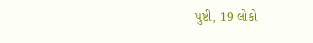પુષ્ટી, 19 લોકો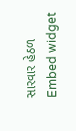સારવાર હેઠળ
Embed widget